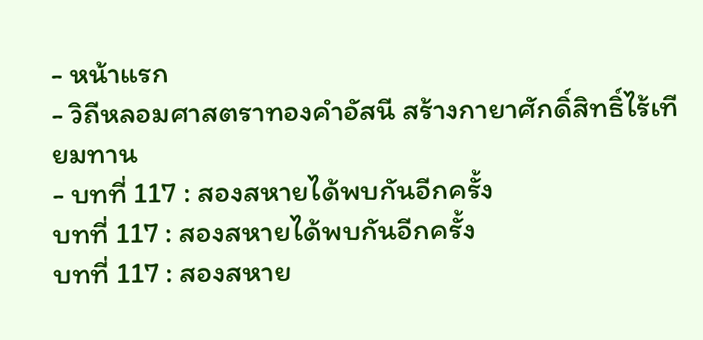- หน้าแรก
- วิถีหลอมศาสตราทองคำอัสนี สร้างกายาศักดิ์สิทธิ์ไร้เทียมทาน
- บทที่ 117 : สองสหายได้พบกันอีกครั้ง
บทที่ 117 : สองสหายได้พบกันอีกครั้ง
บทที่ 117 : สองสหาย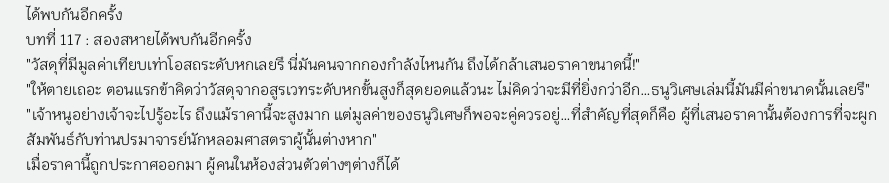ได้พบกันอีกครั้ง
บทที่ 117 : สองสหายได้พบกันอีกครั้ง
"วัสดุที่มีมูลค่าเทียบเท่าโอสถระดับหกเลยรึ นี่มันคนจากกองกำลังไหนกัน ถึงได้กล้าเสนอราคาขนาดนี้!"
"ให้ตายเถอะ ตอนแรกข้าคิดว่าวัสดุจากอสูรเวทระดับหกขั้นสูงก็สุดยอดแล้วนะ ไม่คิดว่าจะมีที่ยิ่งกว่าอีก…ธนูวิเศษเล่มนี้มันมีค่าขนาดนั้นเลยรึ"
"เจ้าหนูอย่างเจ้าจะไปรู้อะไร ถึงแม้ราคานี้จะสูงมาก แต่มูลค่าของธนูวิเศษก็พอจะคู่ควรอยู่…ที่สำคัญที่สุดก็คือ ผู้ที่เสนอราคานั้นต้องการที่จะผูกสัมพันธ์กับท่านปรมาจารย์นักหลอมศาสตราผู้นั้นต่างหาก"
เมื่อราคานี้ถูกประกาศออกมา ผู้คนในห้องส่วนตัวต่างๆต่างก็ได้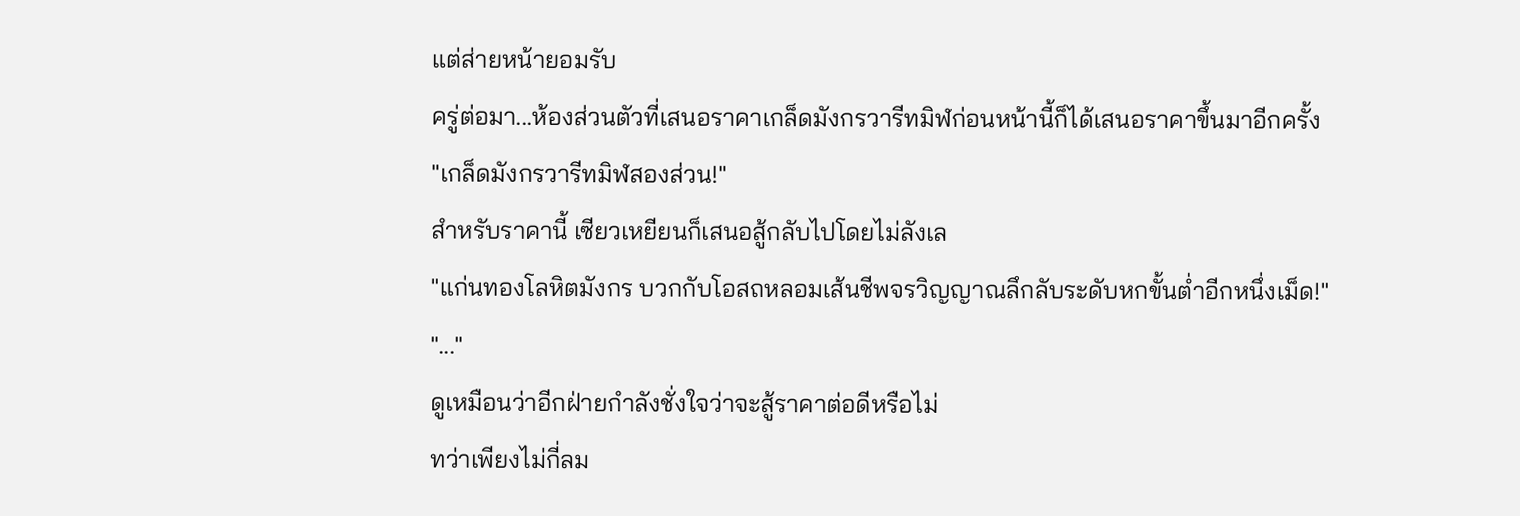แต่ส่ายหน้ายอมรับ
ครู่ต่อมา...ห้องส่วนตัวที่เสนอราคาเกล็ดมังกรวารีทมิฬก่อนหน้านี้ก็ได้เสนอราคาขึ้นมาอีกครั้ง
"เกล็ดมังกรวารีทมิฬสองส่วน!"
สำหรับราคานี้ เซียวเหยียนก็เสนอสู้กลับไปโดยไม่ลังเล
"แก่นทองโลหิตมังกร บวกกับโอสถหลอมเส้นชีพจรวิญญาณลึกลับระดับหกขั้นต่ำอีกหนึ่งเม็ด!"
"..."
ดูเหมือนว่าอีกฝ่ายกำลังชั่งใจว่าจะสู้ราคาต่อดีหรือไม่
ทว่าเพียงไม่กี่ลม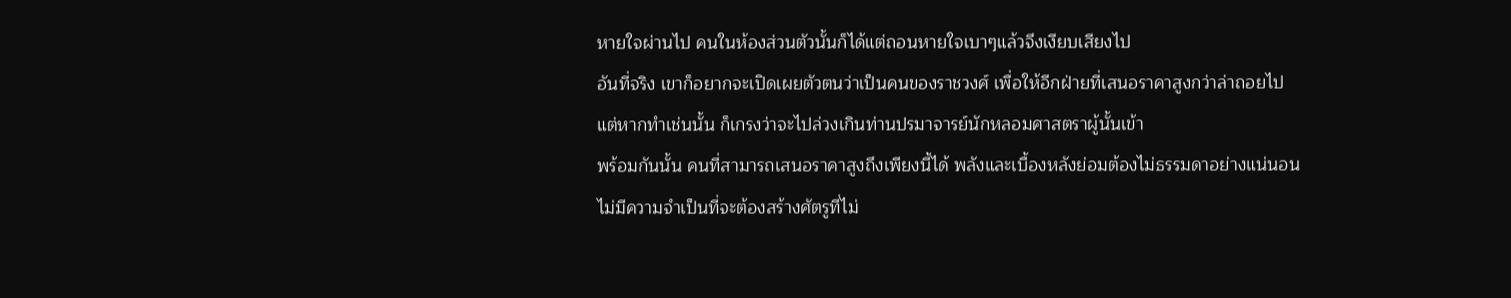หายใจผ่านไป คนในห้องส่วนตัวนั้นก็ได้แต่ถอนหายใจเบาๆแล้วจึงเงียบเสียงไป
อันที่จริง เขาก็อยากจะเปิดเผยตัวตนว่าเป็นคนของราชวงศ์ เพื่อให้อีกฝ่ายที่เสนอราคาสูงกว่าล่าถอยไป
แต่หากทำเช่นนั้น ก็เกรงว่าจะไปล่วงเกินท่านปรมาจารย์นักหลอมศาสตราผู้นั้นเข้า
พร้อมกันนั้น คนที่สามารถเสนอราคาสูงถึงเพียงนี้ได้ พลังและเบื้องหลังย่อมต้องไม่ธรรมดาอย่างแน่นอน
ไม่มีความจำเป็นที่จะต้องสร้างศัตรูที่ไม่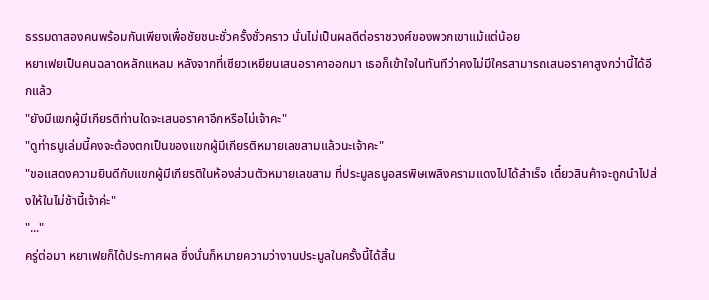ธรรมดาสองคนพร้อมกันเพียงเพื่อชัยชนะชั่วครั้งชั่วคราว นั่นไม่เป็นผลดีต่อราชวงศ์ของพวกเขาแม้แต่น้อย
หยาเฟยเป็นคนฉลาดหลักแหลม หลังจากที่เซียวเหยียนเสนอราคาออกมา เธอก็เข้าใจในทันทีว่าคงไม่มีใครสามารถเสนอราคาสูงกว่านี้ได้อีกแล้ว
"ยังมีแขกผู้มีเกียรติท่านใดจะเสนอราคาอีกหรือไม่เจ้าคะ"
"ดูท่าธนูเล่มนี้คงจะต้องตกเป็นของแขกผู้มีเกียรติหมายเลขสามแล้วนะเจ้าคะ"
"ขอแสดงความยินดีกับแขกผู้มีเกียรติในห้องส่วนตัวหมายเลขสาม ที่ประมูลธนูอสรพิษเพลิงครามแดงไปได้สำเร็จ เดี๋ยวสินค้าจะถูกนำไปส่งให้ในไม่ช้านี้เจ้าค่ะ"
"..."
ครู่ต่อมา หยาเฟยก็ได้ประกาศผล ซึ่งนั่นก็หมายความว่างานประมูลในครั้งนี้ได้สิ้น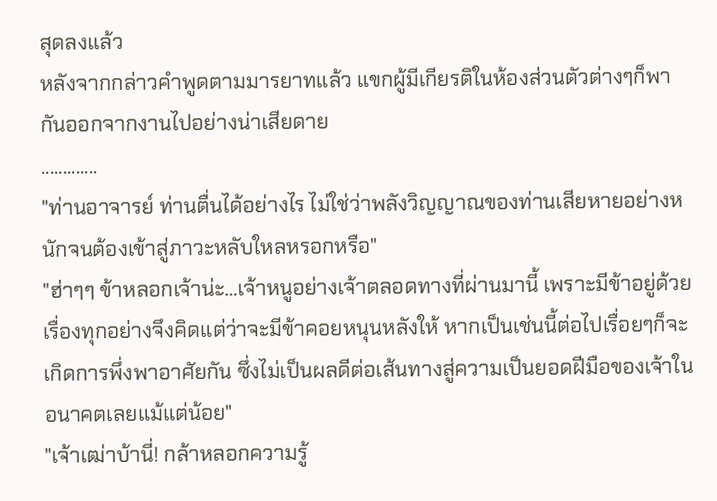สุดลงแล้ว
หลังจากกล่าวคำพูดตามมารยาทแล้ว แขกผู้มีเกียรติในห้องส่วนตัวต่างๆก็พากันออกจากงานไปอย่างน่าเสียดาย
.............
"ท่านอาจารย์ ท่านตื่นได้อย่างไร ไม่ใช่ว่าพลังวิญญาณของท่านเสียหายอย่างหนักจนต้องเข้าสู่ภาวะหลับใหลหรอกหรือ"
"ฮ่าๆๆ ข้าหลอกเจ้าน่ะ…เจ้าหนูอย่างเจ้าตลอดทางที่ผ่านมานี้ เพราะมีข้าอยู่ด้วย เรื่องทุกอย่างจึงคิดแต่ว่าจะมีข้าคอยหนุนหลังให้ หากเป็นเช่นนี้ต่อไปเรื่อยๆก็จะเกิดการพึ่งพาอาศัยกัน ซึ่งไม่เป็นผลดีต่อเส้นทางสู่ความเป็นยอดฝีมือของเจ้าในอนาคตเลยแม้แต่น้อย"
"เจ้าเฒ่าบ้านี่! กล้าหลอกความรู้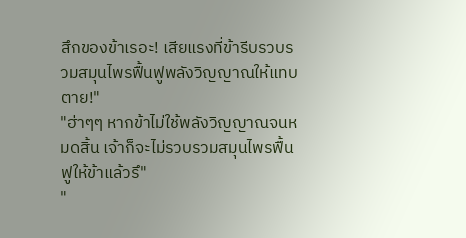สึกของข้าเรอะ! เสียแรงที่ข้ารีบรวบรวมสมุนไพรฟื้นฟูพลังวิญญาณให้แทบตาย!"
"ฮ่าๆๆ หากข้าไม่ใช้พลังวิญญาณจนหมดสิ้น เจ้าก็จะไม่รวบรวมสมุนไพรฟื้นฟูให้ข้าแล้วรึ"
"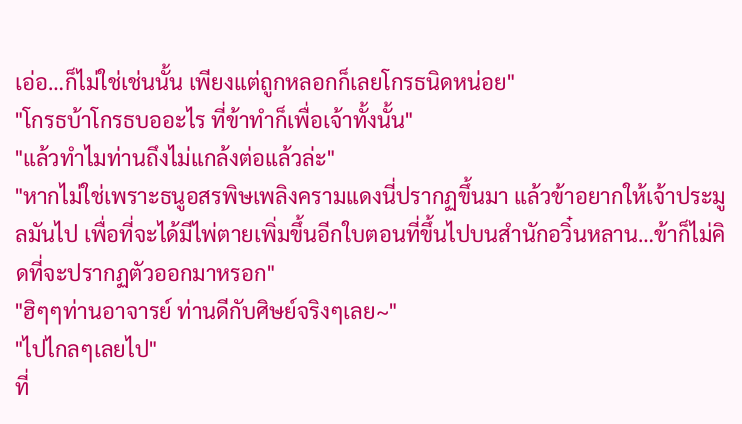เอ่อ…ก็ไม่ใช่เช่นนั้น เพียงแต่ถูกหลอกก็เลยโกรธนิดหน่อย"
"โกรธบ้าโกรธบออะไร ที่ข้าทำก็เพื่อเจ้าทั้งนั้น"
"แล้วทำไมท่านถึงไม่แกล้งต่อแล้วล่ะ"
"หากไม่ใช่เพราะธนูอสรพิษเพลิงครามแดงนี่ปรากฏขึ้นมา แล้วข้าอยากให้เจ้าประมูลมันไป เพื่อที่จะได้มีไพ่ตายเพิ่มขึ้นอีกใบตอนที่ขึ้นไปบนสำนักอวิ๋นหลาน…ข้าก็ไม่คิดที่จะปรากฏตัวออกมาหรอก"
"ฮิๆๆท่านอาจารย์ ท่านดีกับศิษย์จริงๆเลย~"
"ไปไกลๆเลยไป"
ที่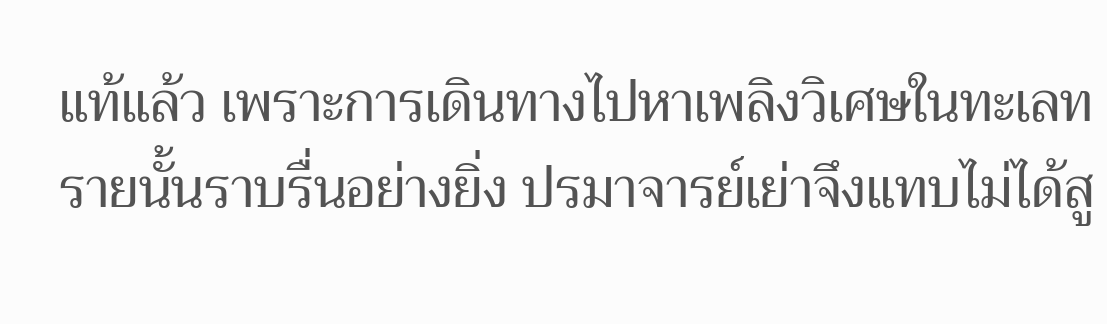แท้แล้ว เพราะการเดินทางไปหาเพลิงวิเศษในทะเลทรายนั้นราบรื่นอย่างยิ่ง ปรมาจารย์เย่าจึงแทบไม่ได้สู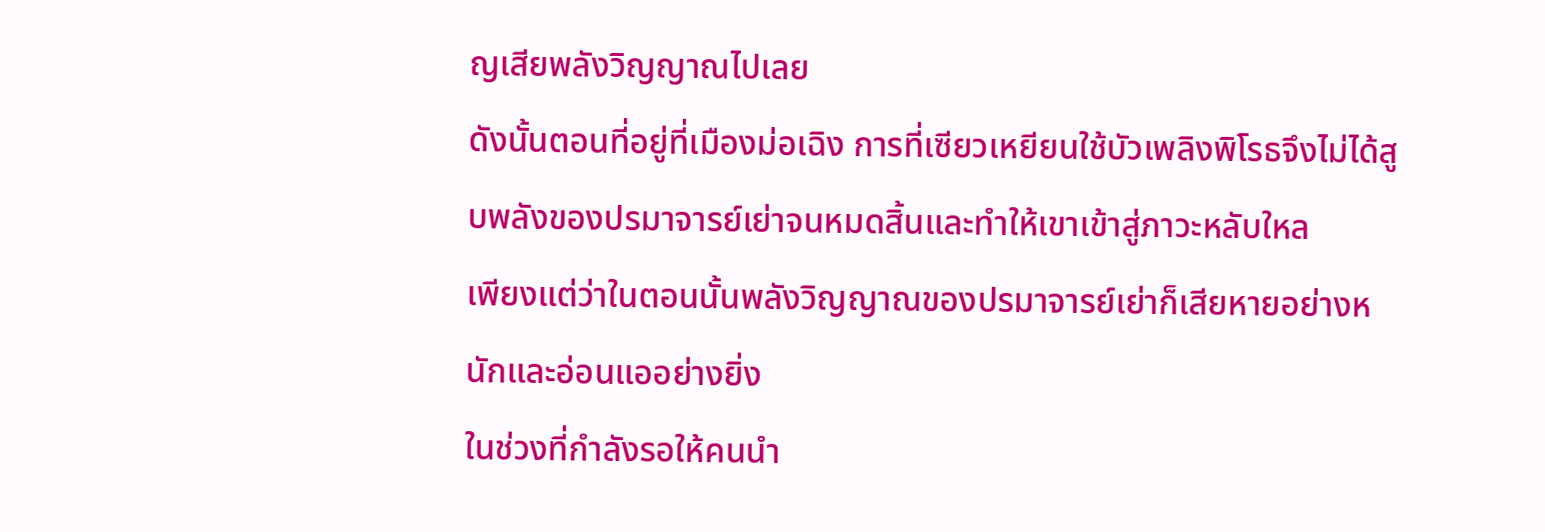ญเสียพลังวิญญาณไปเลย
ดังนั้นตอนที่อยู่ที่เมืองม่อเฉิง การที่เซียวเหยียนใช้บัวเพลิงพิโรธจึงไม่ได้สูบพลังของปรมาจารย์เย่าจนหมดสิ้นและทำให้เขาเข้าสู่ภาวะหลับใหล
เพียงแต่ว่าในตอนนั้นพลังวิญญาณของปรมาจารย์เย่าก็เสียหายอย่างหนักและอ่อนแออย่างยิ่ง
ในช่วงที่กำลังรอให้คนนำ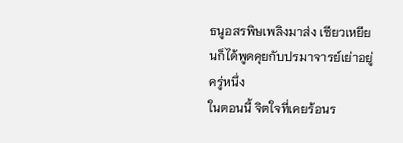ธนูอสรพิษเพลิงมาส่ง เซียวเหยียนก็ได้พูดคุยกับปรมาจารย์เย่าอยู่ครู่หนึ่ง
ในตอนนี้ จิตใจที่เคยร้อนร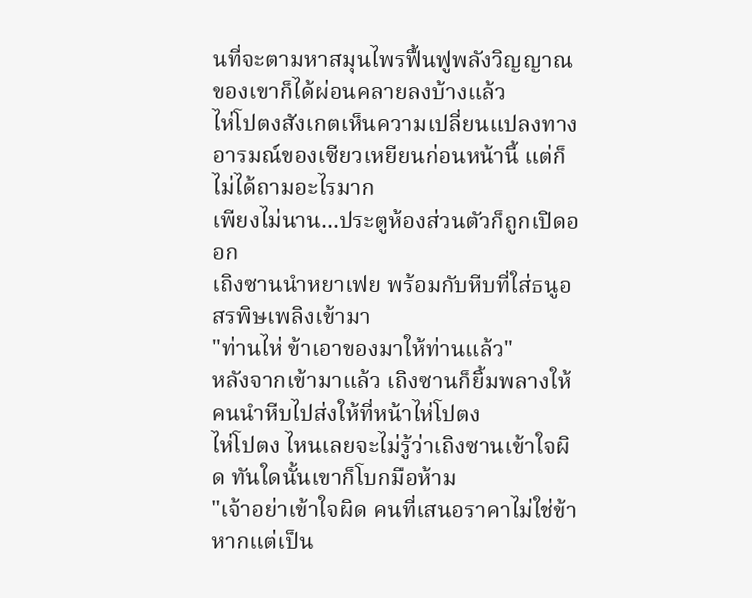นที่จะตามหาสมุนไพรฟื้นฟูพลังวิญญาณของเขาก็ได้ผ่อนคลายลงบ้างแล้ว
ไห่โปตงสังเกตเห็นความเปลี่ยนแปลงทางอารมณ์ของเซียวเหยียนก่อนหน้านี้ แต่ก็ไม่ได้ถามอะไรมาก
เพียงไม่นาน...ประตูห้องส่วนตัวก็ถูกเปิดออก
เถิงซานนำหยาเฟย พร้อมกับหีบที่ใส่ธนูอสรพิษเพลิงเข้ามา
"ท่านไห่ ข้าเอาของมาให้ท่านแล้ว"
หลังจากเข้ามาแล้ว เถิงซานก็ยิ้มพลางให้คนนำหีบไปส่งให้ที่หน้าไห่โปตง
ไห่โปตง ไหนเลยจะไม่รู้ว่าเถิงซานเข้าใจผิด ทันใดนั้นเขาก็โบกมือห้าม
"เจ้าอย่าเข้าใจผิด คนที่เสนอราคาไม่ใช่ข้า หากแต่เป็น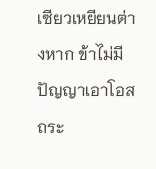เซียวเหยียนต่างหาก ข้าไม่มีปัญญาเอาโอสถระ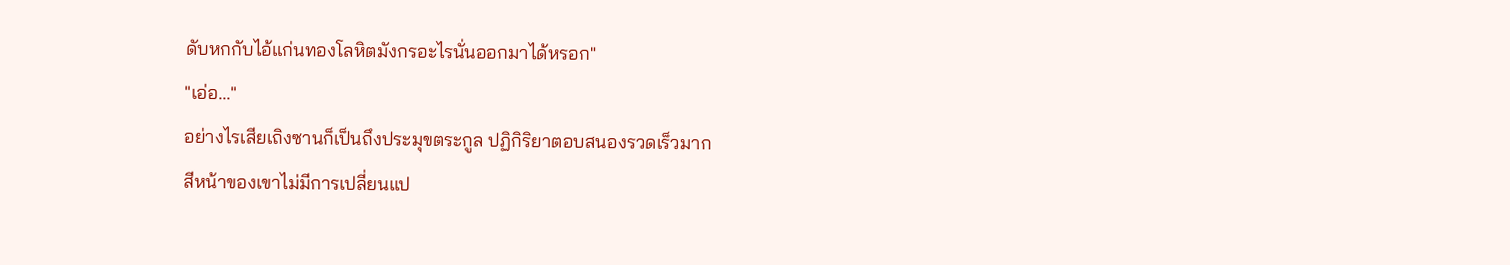ดับหกกับไอ้แก่นทองโลหิตมังกรอะไรนั่นออกมาได้หรอก"
"เอ่อ..."
อย่างไรเสียเถิงซานก็เป็นถึงประมุขตระกูล ปฏิกิริยาตอบสนองรวดเร็วมาก
สีหน้าของเขาไม่มีการเปลี่ยนแป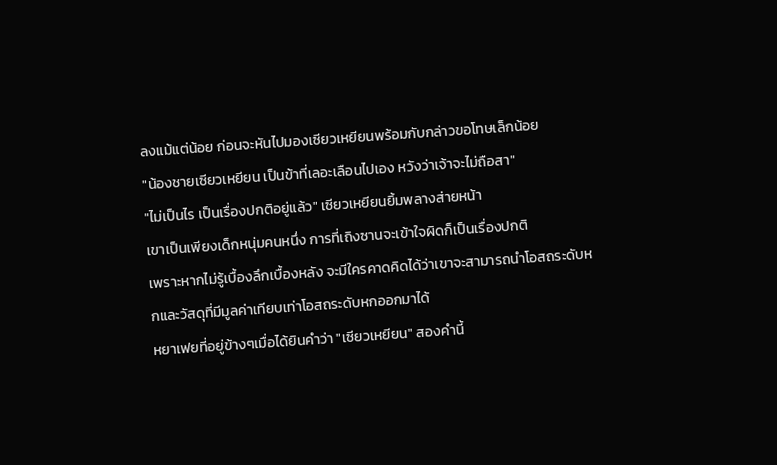ลงแม้แต่น้อย ก่อนจะหันไปมองเซียวเหยียนพร้อมกับกล่าวขอโทษเล็กน้อย
"น้องชายเซียวเหยียน เป็นข้าที่เลอะเลือนไปเอง หวังว่าเจ้าจะไม่ถือสา"
"ไม่เป็นไร เป็นเรื่องปกติอยู่แล้ว" เซียวเหยียนยิ้มพลางส่ายหน้า
เขาเป็นเพียงเด็กหนุ่มคนหนึ่ง การที่เถิงซานจะเข้าใจผิดก็เป็นเรื่องปกติ
เพราะหากไม่รู้เบื้องลึกเบื้องหลัง จะมีใครคาดคิดได้ว่าเขาจะสามารถนำโอสถระดับหกและวัสดุที่มีมูลค่าเทียบเท่าโอสถระดับหกออกมาได้
หยาเฟยที่อยู่ข้างๆเมื่อได้ยินคำว่า "เซียวเหยียน" สองคำนี้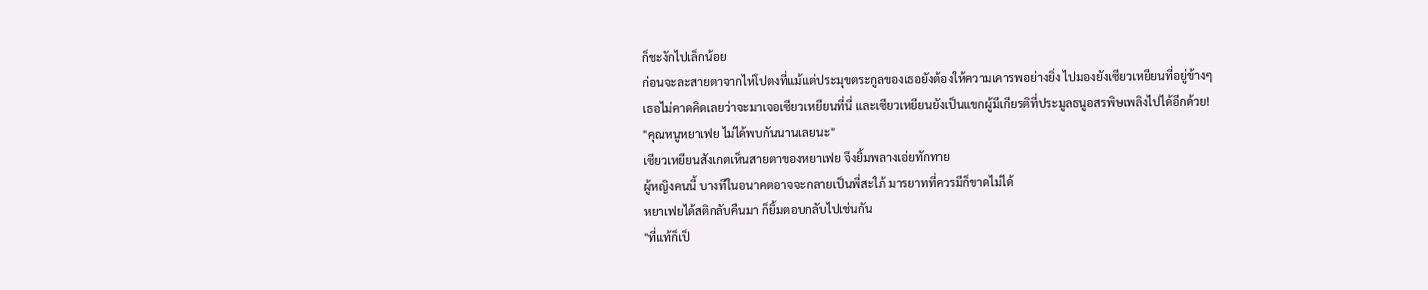ก็ชะงักไปเล็กน้อย
ก่อนจะละสายตาจากไห่โปตงที่แม้แต่ประมุขตระกูลของเธอยังต้องให้ความเคารพอย่างยิ่ง ไปมองยังเซียวเหยียนที่อยู่ข้างๆ
เธอไม่คาดคิดเลยว่าจะมาเจอเซียวเหยียนที่นี่ และเซียวเหยียนยังเป็นแขกผู้มีเกียรติที่ประมูลธนูอสรพิษเพลิงไปได้อีกด้วย!
"คุณหนูหยาเฟย ไม่ได้พบกันนานเลยนะ"
เซียวเหยียนสังเกตเห็นสายตาของหยาเฟย จึงยิ้มพลางเอ่ยทักทาย
ผู้หญิงคนนี้ บางทีในอนาคตอาจจะกลายเป็นพี่สะใภ้ มารยาทที่ควรมีก็ขาดไม่ได้
หยาเฟยได้สติกลับคืนมา ก็ยิ้มตอบกลับไปเช่นกัน
"ที่แท้ก็เป็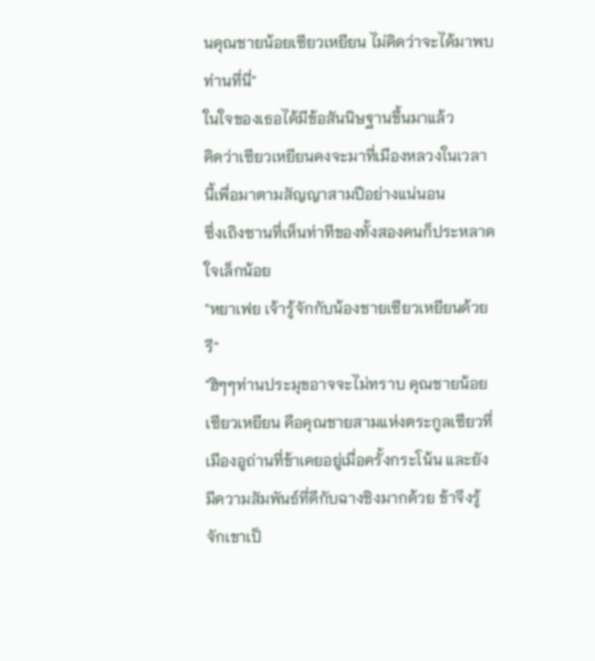นคุณชายน้อยเซียวเหยียน ไม่คิดว่าจะได้มาพบท่านที่นี่"
ในใจของเธอได้มีข้อสันนิษฐานขึ้นมาแล้ว
คิดว่าเซียวเหยียนคงจะมาที่เมืองหลวงในเวลานี้เพื่อมาตามสัญญาสามปีอย่างแน่นอน
ซึ่งเถิงซานที่เห็นท่าทีของทั้งสองคนก็ประหลาดใจเล็กน้อย
"หยาเฟย เจ้ารู้จักกับน้องชายเซียวเหยียนด้วยรึ"
"ฮิๆๆท่านประมุขอาจจะไม่ทราบ คุณชายน้อยเซียวเหยียน คือคุณชายสามแห่งตระกูลเซียวที่เมืองอูถ่านที่ข้าเคยอยู่เมื่อครั้งกระโน้น และยังมีความสัมพันธ์ที่ดีกับฉางชิงมากด้วย ข้าจึงรู้จักเขาเป็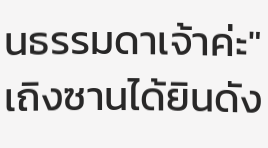นธรรมดาเจ้าค่ะ"
เถิงซานได้ยินดัง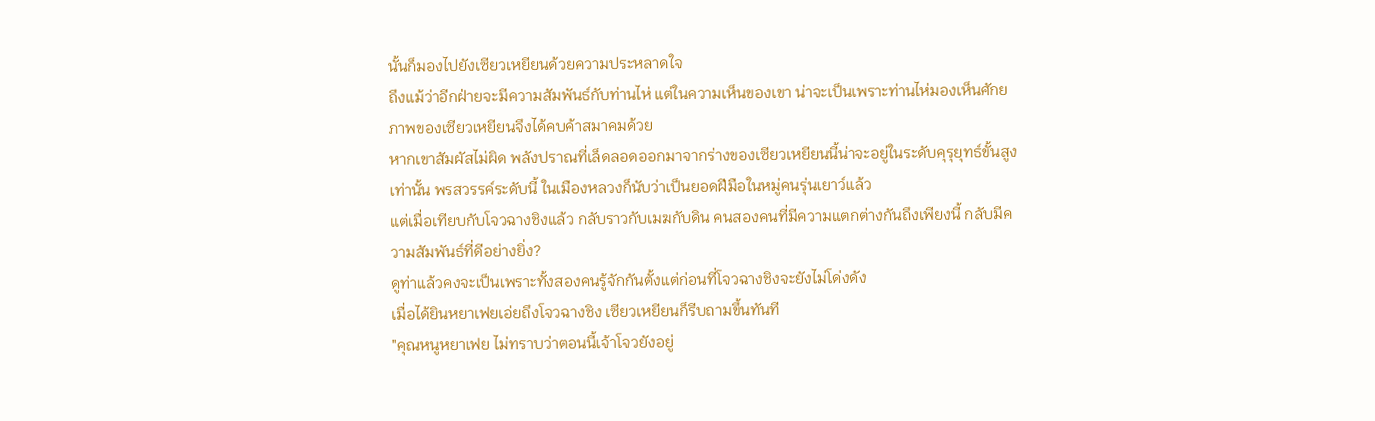นั้นก็มองไปยังเซียวเหยียนด้วยความประหลาดใจ
ถึงแม้ว่าอีกฝ่ายจะมีความสัมพันธ์กับท่านไห่ แต่ในความเห็นของเขา น่าจะเป็นเพราะท่านไห่มองเห็นศักยภาพของเซียวเหยียนจึงได้คบค้าสมาคมด้วย
หากเขาสัมผัสไม่ผิด พลังปราณที่เล็ดลอดออกมาจากร่างของเซียวเหยียนนี้น่าจะอยู่ในระดับคุรุยุทธ์ขั้นสูงเท่านั้น พรสวรรค์ระดับนี้ ในเมืองหลวงก็นับว่าเป็นยอดฝีมือในหมู่คนรุ่นเยาว์แล้ว
แต่เมื่อเทียบกับโจวฉางชิงแล้ว กลับราวกับเมฆกับดิน คนสองคนที่มีความแตกต่างกันถึงเพียงนี้ กลับมีความสัมพันธ์ที่ดีอย่างยิ่ง?
ดูท่าแล้วคงจะเป็นเพราะทั้งสองคนรู้จักกันตั้งแต่ก่อนที่โจวฉางชิงจะยังไม่โด่งดัง
เมื่อได้ยินหยาเฟยเอ่ยถึงโจวฉางชิง เซียวเหยียนก็รีบถามขึ้นทันที
"คุณหนูหยาเฟย ไม่ทราบว่าตอนนี้เจ้าโจวยังอยู่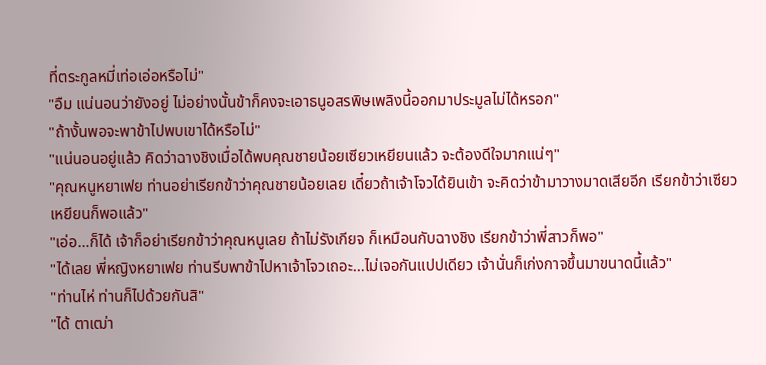ที่ตระกูลหมี่เท่อเอ่อหรือไม่"
"อืม แน่นอนว่ายังอยู่ ไม่อย่างนั้นข้าก็คงจะเอาธนูอสรพิษเพลิงนี้ออกมาประมูลไม่ได้หรอก"
"ถ้างั้นพอจะพาข้าไปพบเขาได้หรือไม่"
"แน่นอนอยู่แล้ว คิดว่าฉางชิงเมื่อได้พบคุณชายน้อยเซียวเหยียนแล้ว จะต้องดีใจมากแน่ๆ"
"คุณหนูหยาเฟย ท่านอย่าเรียกข้าว่าคุณชายน้อยเลย เดี๋ยวถ้าเจ้าโจวได้ยินเข้า จะคิดว่าข้ามาวางมาดเสียอีก เรียกข้าว่าเซียวเหยียนก็พอแล้ว"
"เอ่อ…ก็ได้ เจ้าก็อย่าเรียกข้าว่าคุณหนูเลย ถ้าไม่รังเกียจ ก็เหมือนกับฉางชิง เรียกข้าว่าพี่สาวก็พอ"
"ได้เลย พี่หญิงหยาเฟย ท่านรีบพาข้าไปหาเจ้าโจวเถอะ…ไม่เจอกันแปปเดียว เจ้านั่นก็เก่งกาจขึ้นมาขนาดนี้แล้ว"
"ท่านไห่ ท่านก็ไปด้วยกันสิ"
"ได้ ตาเฒ่า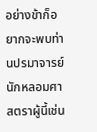อย่างข้าก็อยากจะพบท่านปรมาจารย์นักหลอมศาสตราผู้นี้เช่น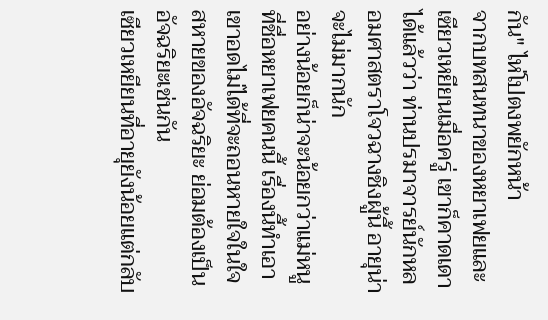กัน" ไห่โปตงพยักหน้า
จากบทสนทนาของหยาเฟยและเซียวเหยียนเมื่อครู่ เขาก็คาดเดาได้แล้วว่า ท่านปรมาจารย์นักหลอมศาสตราโจวฉางชิงผู้นี้ อายุน่าจะไม่มากนัก
อย่างน้อยก็น่าจะน้อยกว่าแม่หนูที่ชื่อหยาเฟยคนนี้ เรื่องนี้ทำเอาเขาอดไม่ได้ที่จะถอนหายใจในใจ
สหายของอัจฉริยะ ย่อมต้องเป็นอัจฉริยะเช่นกัน
เซียวเหยียนที่อายุยังน้อยแต่กลับ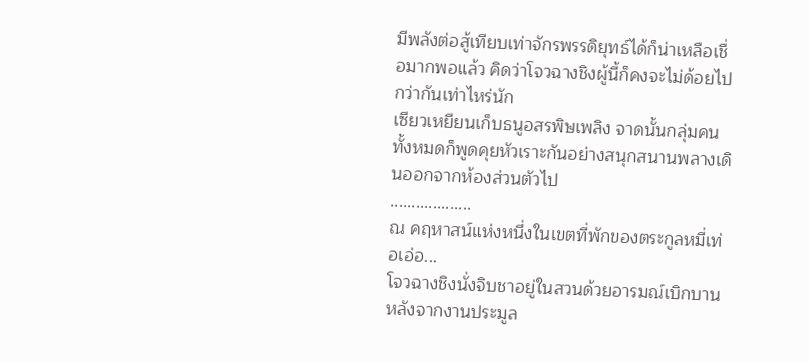มีพลังต่อสู้เทียบเท่าจักรพรรดิยุทธ์ได้ก็น่าเหลือเชื่อมากพอแล้ว คิดว่าโจวฉางชิงผู้นี้ก็คงจะไม่ด้อยไปกว่ากันเท่าไหร่นัก
เซียวเหยียนเก็บธนูอสรพิษเพลิง จาดนั้นกลุ่มคนทั้งหมดก็พูดคุยหัวเราะกันอย่างสนุกสนานพลางเดินออกจากห้องส่วนตัวไป
...................
ณ คฤหาสน์แห่งหนึ่งในเขตที่พักของตระกูลหมี่เท่อเอ่อ...
โจวฉางชิงนั่งจิบชาอยู่ในสวนด้วยอารมณ์เบิกบาน
หลังจากงานประมูล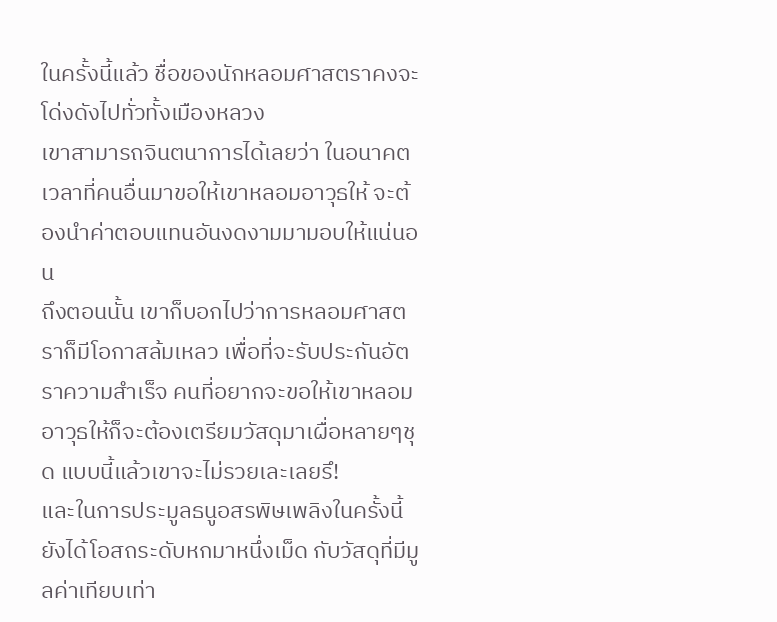ในครั้งนี้แล้ว ชื่อของนักหลอมศาสตราคงจะโด่งดังไปทั่วทั้งเมืองหลวง
เขาสามารถจินตนาการได้เลยว่า ในอนาคต เวลาที่คนอื่นมาขอให้เขาหลอมอาวุธให้ จะต้องนำค่าตอบแทนอันงดงามมามอบให้แน่นอน
ถึงตอนนั้น เขาก็บอกไปว่าการหลอมศาสตราก็มีโอกาสล้มเหลว เพื่อที่จะรับประกันอัตราความสำเร็จ คนที่อยากจะขอให้เขาหลอมอาวุธให้ก็จะต้องเตรียมวัสดุมาเผื่อหลายๆชุด แบบนี้แล้วเขาจะไม่รวยเละเลยรึ!
และในการประมูลธนูอสรพิษเพลิงในครั้งนี้ ยังได้โอสถระดับหกมาหนึ่งเม็ด กับวัสดุที่มีมูลค่าเทียบเท่า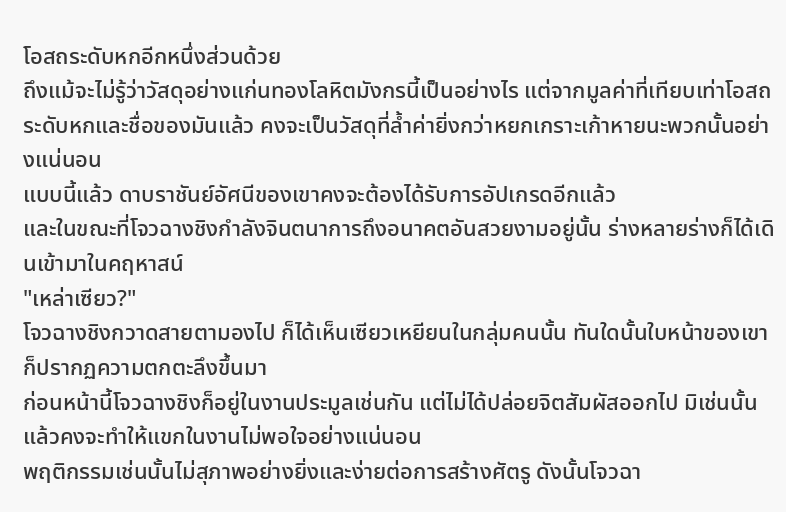โอสถระดับหกอีกหนึ่งส่วนด้วย
ถึงแม้จะไม่รู้ว่าวัสดุอย่างแก่นทองโลหิตมังกรนี้เป็นอย่างไร แต่จากมูลค่าที่เทียบเท่าโอสถระดับหกและชื่อของมันแล้ว คงจะเป็นวัสดุที่ล้ำค่ายิ่งกว่าหยกเกราะเก้าหายนะพวกนั้นอย่างแน่นอน
แบบนี้แล้ว ดาบราชันย์อัศนีของเขาคงจะต้องได้รับการอัปเกรดอีกแล้ว
และในขณะที่โจวฉางชิงกำลังจินตนาการถึงอนาคตอันสวยงามอยู่นั้น ร่างหลายร่างก็ได้เดินเข้ามาในคฤหาสน์
"เหล่าเซียว?"
โจวฉางชิงกวาดสายตามองไป ก็ได้เห็นเซียวเหยียนในกลุ่มคนนั้น ทันใดนั้นใบหน้าของเขาก็ปรากฏความตกตะลึงขึ้นมา
ก่อนหน้านี้โจวฉางชิงก็อยู่ในงานประมูลเช่นกัน แต่ไม่ได้ปล่อยจิตสัมผัสออกไป มิเช่นนั้นแล้วคงจะทำให้แขกในงานไม่พอใจอย่างแน่นอน
พฤติกรรมเช่นนั้นไม่สุภาพอย่างยิ่งและง่ายต่อการสร้างศัตรู ดังนั้นโจวฉา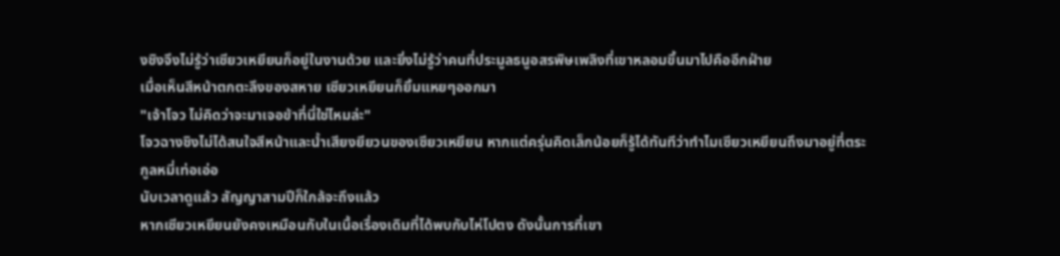งชิงจึงไม่รู้ว่าเซียวเหยียนก็อยู่ในงานด้วย และยิ่งไม่รู้ว่าคนที่ประมูลธนูอสรพิษเพลิงที่เขาหลอมขึ้นมาไปคืออีกฝ่าย
เมื่อเห็นสีหน้าตกตะลึงของสหาย เซียวเหยียนก็ยิ้มแหยๆออกมา
"เจ้าโจว ไม่คิดว่าจะมาเจอข้าที่นี่ใช่ไหมล่ะ"
โจวฉางชิงไม่ได้สนใจสีหน้าและน้ำเสียงยียวนของเซียวเหยียน หากแต่ครุ่นคิดเล็กน้อยก็รู้ได้ทันทีว่าทำไมเซียวเหยียนถึงมาอยู่ที่ตระกูลหมี่เท่อเอ่อ
นับเวลาดูแล้ว สัญญาสามปีก็ใกล้จะถึงแล้ว
หากเซียวเหยียนยังคงเหมือนกับในเนื้อเรื่องเดิมที่ได้พบกับไห่โปตง ดังนั้นการที่เขา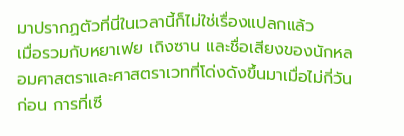มาปรากฏตัวที่นี่ในเวลานี้ก็ไม่ใช่เรื่องแปลกแล้ว
เมื่อรวมกับหยาเฟย เถิงซาน และชื่อเสียงของนักหลอมศาสตราและศาสตราเวทที่โด่งดังขึ้นมาเมื่อไม่กี่วันก่อน การที่เซี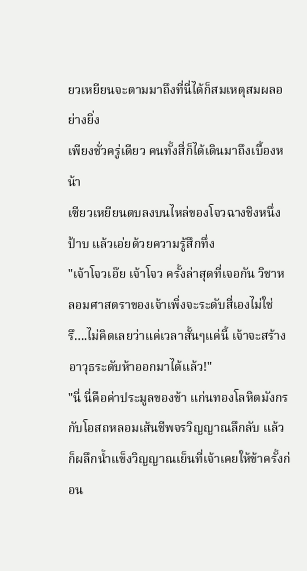ยวเหยียนจะตามมาถึงที่นี่ได้ก็สมเหตุสมผลอย่างยิ่ง
เพียงชั่วครู่เดียว คนทั้งสี่ก็ได้เดินมาถึงเบื้องหน้า
เซียวเหยียนตบลงบนไหล่ของโจวฉางชิงหนึ่งป้าบ แล้วเอ่ยด้วยความรู้สึกทึ่ง
"เจ้าโจวเอ๊ย เจ้าโจว ครั้งล่าสุดที่เจอกัน วิชาหลอมศาสตราของเจ้าเพิ่งจะระดับสี่เองไม่ใช่รึ….ไม่คิดเลยว่าแค่เวลาสั้นๆแค่นี้ เจ้าจะสร้างอาวุธระดับห้าออกมาได้แล้ว!"
"นี่ นี่คือค่าประมูลของข้า แก่นทองโลหิตมังกรกับโอสถหลอมเส้นชีพจรวิญญาณลึกลับ แล้วก็ผลึกน้ำแข็งวิญญาณเย็นที่เจ้าเคยให้ข้าครั้งก่อน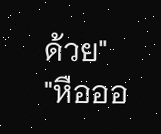ด้วย"
"หือออ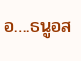อ….ธนูอส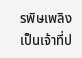รพิษเพลิง เป็นเจ้าที่ป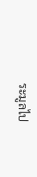ระมูลไป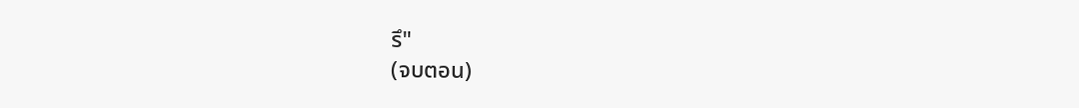รึ"
(จบตอน)